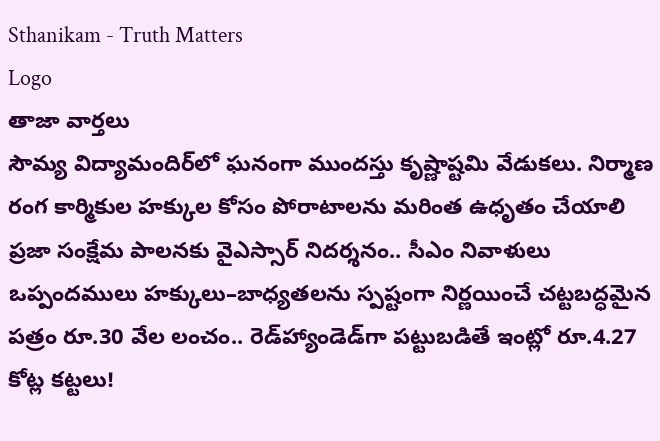Sthanikam - Truth Matters
Logo
తాజా వార్తలు
సౌమ్య విద్యామందిర్‌లో ఘనంగా ముందస్తు కృష్ణాష్టమి వేడుకలు. నిర్మాణ రంగ కార్మికుల హక్కుల కోసం పోరాటాలను మరింత ఉధృతం చేయాలి ప్రజా సంక్షేమ పాలనకు వైఎస్సార్‌ నిదర్శనం.. సీఎం నివాళులు ఒప్పందములు హక్కులు–బాధ్యతలను స్పష్టంగా నిర్ణయించే చట్టబద్ధమైన పత్రం రూ.30 వేల లంచం.. రెడ్‌హ్యాండెడ్‌గా పట్టుబడితే ఇంట్లో రూ.4.27 కోట్ల కట్టలు!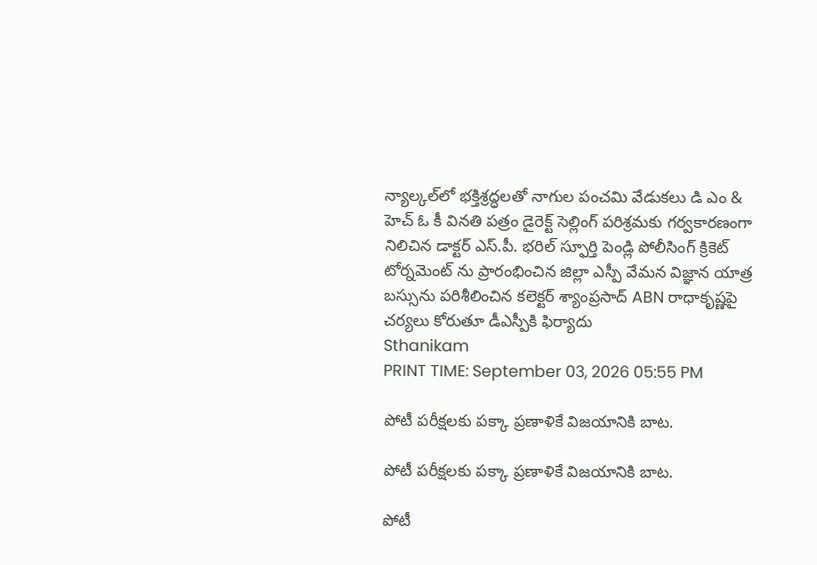న్యాల్కల్‌లో భక్తిశ్రద్ధలతో నాగుల పంచమి వేడుకలు డి ఎం & హెచ్ ఓ కీ వినతి పత్రం డైరెక్ట్ సెల్లింగ్ పరిశ్రమకు గర్వకారణంగా నిలిచిన డాక్టర్ ఎస్.పీ. భరిల్ స్ఫూర్తి పెండ్లి పోలీసింగ్ క్రికెట్ టోర్నమెంట్ ను ప్రారంభించిన జిల్లా ఎస్పీ వేమన విజ్ఞాన యాత్ర బస్సును పరిశీలించిన కలెక్టర్ శ్యాంప్రసాద్ ABN రాధాకృష్ణపై చర్యలు కోరుతూ డీఎస్పీకి ఫిర్యాదు
Sthanikam
PRINT TIME: September 03, 2026 05:55 PM

పోటీ పరీక్షలకు పక్కా ప్రణాళికే విజయానికి బాట.

పోటీ పరీక్షలకు పక్కా ప్రణాళికే విజయానికి బాట.

పోటీ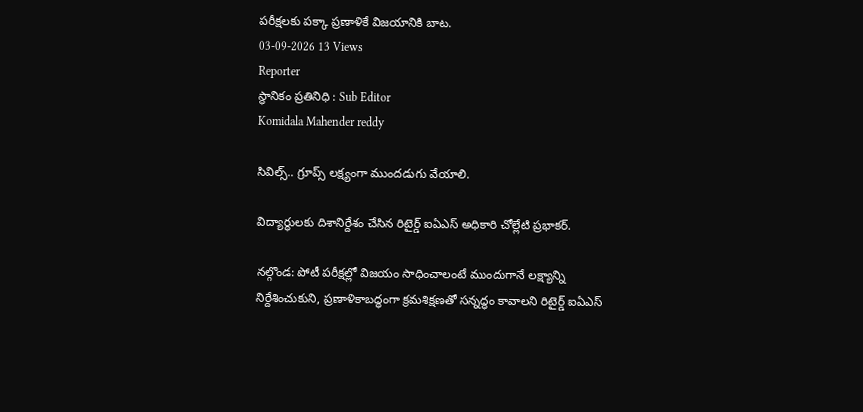పరీక్షలకు పక్కా ప్రణాళికే విజయానికి బాట.
03-09-2026 13 Views
Reporter
స్థానికం ప్రతినిధి : Sub Editor
Komidala Mahender reddy

సివిల్స్‌.. గ్రూప్స్‌ లక్ష్యంగా ముందడుగు వేయాలి.

విద్యార్థులకు దిశానిర్దేశం చేసిన రిటైర్డ్‌ ఐఏఎస్‌ అధికారి చోల్లేటి ప్రభాకర్.

నల్గొండ: పోటీ పరీక్షల్లో విజయం సాధించాలంటే ముందుగానే లక్ష్యాన్ని నిర్దేశించుకుని, ప్రణాళికాబద్ధంగా క్రమశిక్షణతో సన్నద్ధం కావాలని రిటైర్డ్‌ ఐఏఎస్‌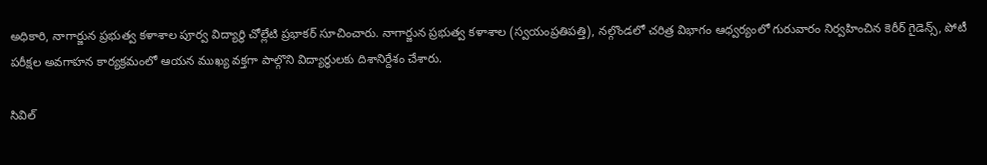అధికారి, నాగార్జున ప్రభుత్వ కళాశాల పూర్వ విద్యార్థి చోల్లేటి ప్రభాకర్ సూచించారు. నాగార్జున ప్రభుత్వ కళాశాల (స్వయంప్రతిపత్తి), నల్గొండలో చరిత్ర విభాగం ఆధ్వర్యంలో గురువారం నిర్వహించిన కెరీర్‌ గైడెన్స్‌, పోటీ పరీక్షల అవగాహన కార్యక్రమంలో ఆయన ముఖ్య వక్తగా పాల్గొని విద్యార్థులకు దిశానిర్దేశం చేశారు.

సివిల్‌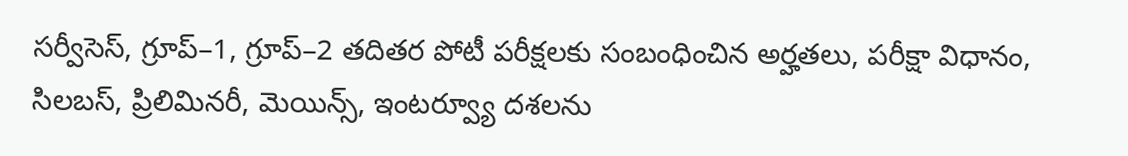సర్వీసెస్‌, గ్రూప్‌–1, గ్రూప్‌–2 తదితర పోటీ పరీక్షలకు సంబంధించిన అర్హతలు, పరీక్షా విధానం, సిలబస్‌, ప్రిలిమినరీ, మెయిన్స్‌, ఇంటర్వ్యూ దశలను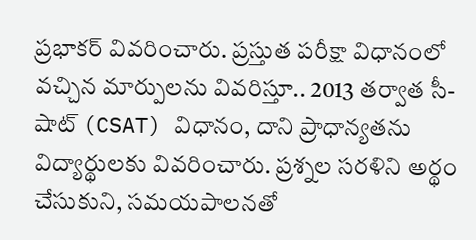ప్రభాకర్‌ వివరించారు. ప్రస్తుత పరీక్షా విధానంలో వచ్చిన మార్పులను వివరిస్తూ.. 2013 తర్వాత సీ-షాట్‌ (CSAT) విధానం, దాని ప్రాధాన్యతను విద్యార్థులకు వివరించారు. ప్రశ్నల సరళిని అర్థం చేసుకుని, సమయపాలనతో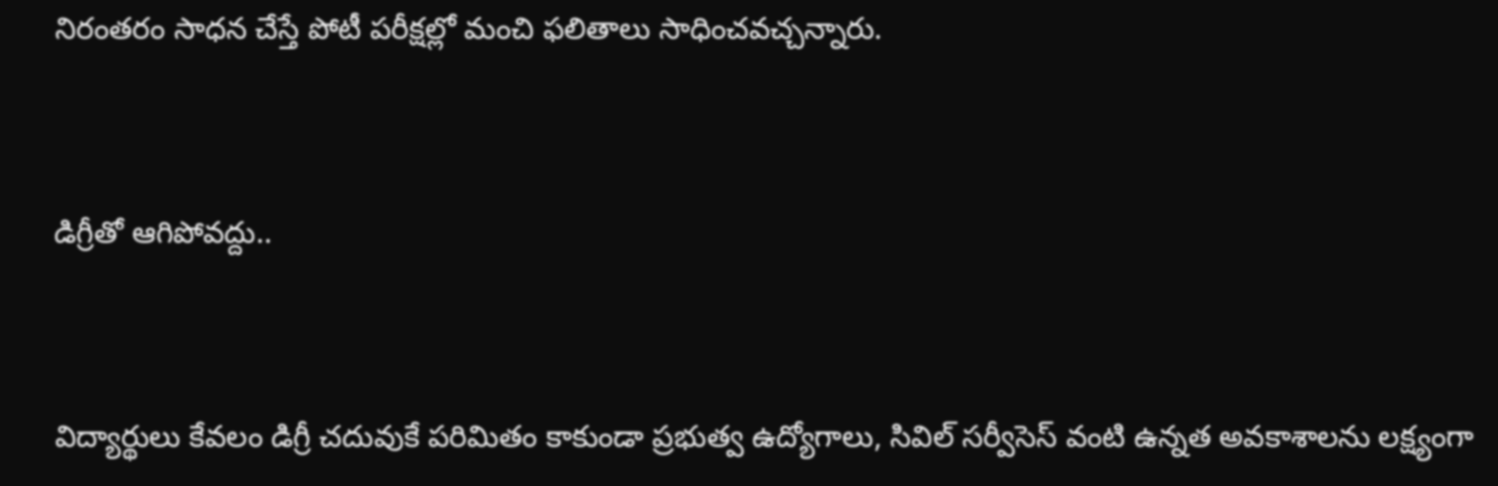నిరంతరం సాధన చేస్తే పోటీ పరీక్షల్లో మంచి ఫలితాలు సాధించవచ్చన్నారు.


డిగ్రీతో ఆగిపోవద్దు..


విద్యార్థులు కేవలం డిగ్రీ చదువుకే పరిమితం కాకుండా ప్రభుత్వ ఉద్యోగాలు, సివిల్‌ సర్వీసెస్‌ వంటి ఉన్నత అవకాశాలను లక్ష్యంగా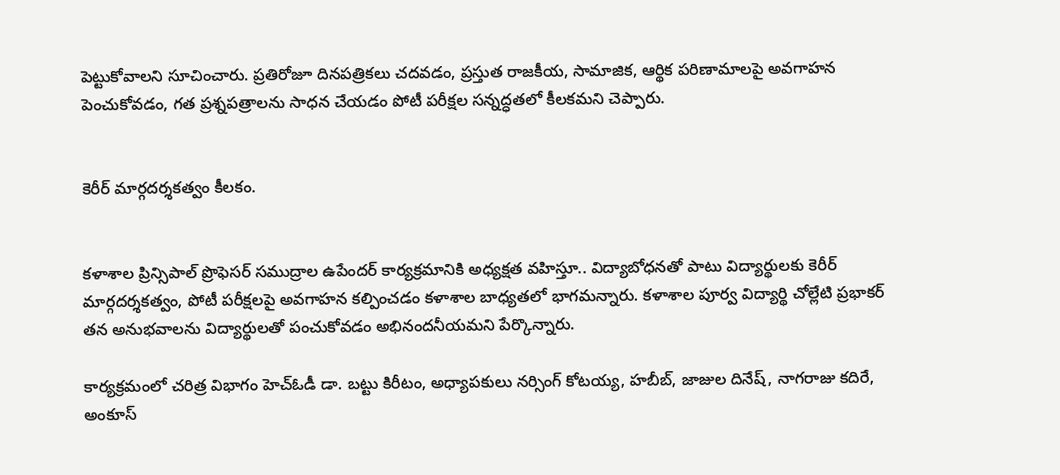పెట్టుకోవాలని సూచించారు. ప్రతిరోజూ దినపత్రికలు చదవడం, ప్రస్తుత రాజకీయ, సామాజిక, ఆర్థిక పరిణామాలపై అవగాహన పెంచుకోవడం, గత ప్రశ్నపత్రాలను సాధన చేయడం పోటీ పరీక్షల సన్నద్ధతలో కీలకమని చెప్పారు.


కెరీర్‌ మార్గదర్శకత్వం కీలకం.


కళాశాల ప్రిన్సిపాల్‌ ప్రొఫెసర్‌ సముద్రాల ఉపేందర్ కార్యక్రమానికి అధ్యక్షత వహిస్తూ.. విద్యాబోధనతో పాటు విద్యార్థులకు కెరీర్‌ మార్గదర్శకత్వం, పోటీ పరీక్షలపై అవగాహన కల్పించడం కళాశాల బాధ్యతలో భాగమన్నారు. కళాశాల పూర్వ విద్యార్థి చోల్లేటి ప్రభాకర్‌ తన అనుభవాలను విద్యార్థులతో పంచుకోవడం అభినందనీయమని పేర్కొన్నారు.

కార్యక్రమంలో చరిత్ర విభాగం హెచ్‌ఓడీ డా. బట్టు కిరీటం, అధ్యాపకులు నర్సింగ్‌ కోటయ్య, హబీబ్‌, జాజుల దినేష్‌, నాగరాజు కదిరే, అంకూస్‌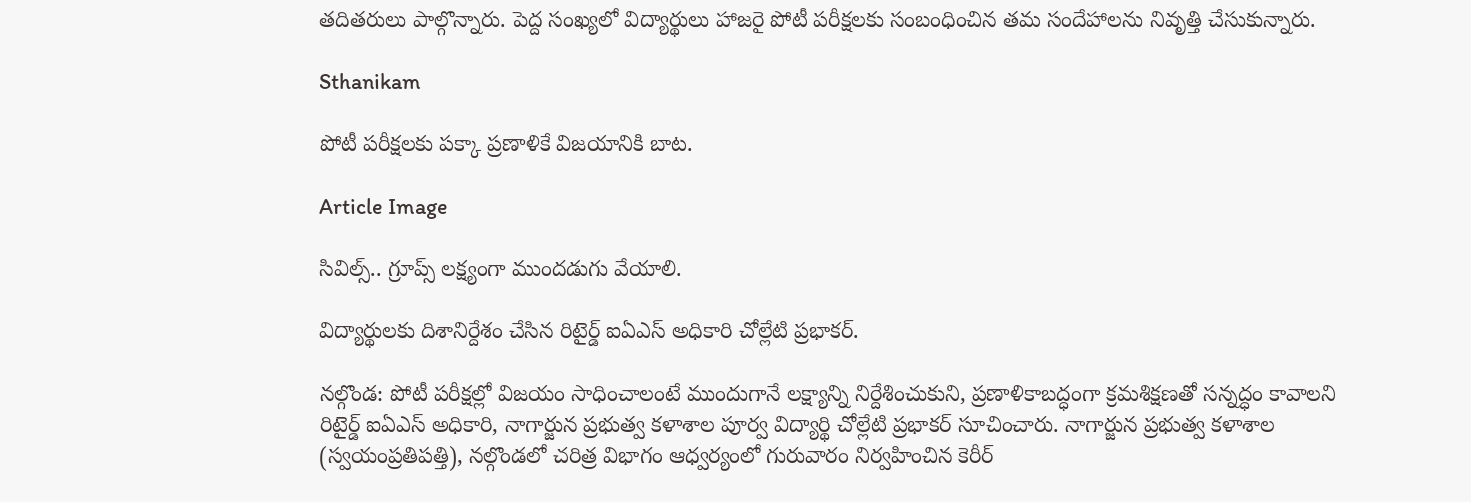తదితరులు పాల్గొన్నారు. పెద్ద సంఖ్యలో విద్యార్థులు హాజరై పోటీ పరీక్షలకు సంబంధించిన తమ సందేహాలను నివృత్తి చేసుకున్నారు.

Sthanikam

పోటీ పరీక్షలకు పక్కా ప్రణాళికే విజయానికి బాట.

Article Image

సివిల్స్‌.. గ్రూప్స్‌ లక్ష్యంగా ముందడుగు వేయాలి.

విద్యార్థులకు దిశానిర్దేశం చేసిన రిటైర్డ్‌ ఐఏఎస్‌ అధికారి చోల్లేటి ప్రభాకర్.

నల్గొండ: పోటీ పరీక్షల్లో విజయం సాధించాలంటే ముందుగానే లక్ష్యాన్ని నిర్దేశించుకుని, ప్రణాళికాబద్ధంగా క్రమశిక్షణతో సన్నద్ధం కావాలని రిటైర్డ్‌ ఐఏఎస్‌ అధికారి, నాగార్జున ప్రభుత్వ కళాశాల పూర్వ విద్యార్థి చోల్లేటి ప్రభాకర్ సూచించారు. నాగార్జున ప్రభుత్వ కళాశాల (స్వయంప్రతిపత్తి), నల్గొండలో చరిత్ర విభాగం ఆధ్వర్యంలో గురువారం నిర్వహించిన కెరీర్‌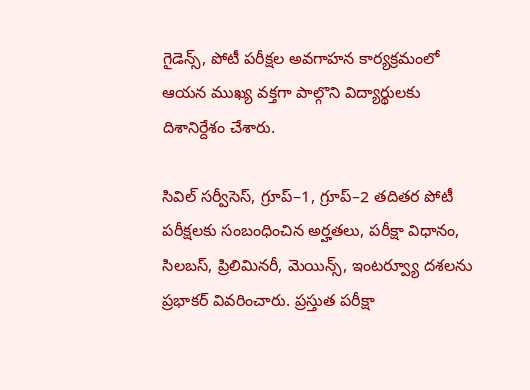గైడెన్స్‌, పోటీ పరీక్షల అవగాహన కార్యక్రమంలో ఆయన ముఖ్య వక్తగా పాల్గొని విద్యార్థులకు దిశానిర్దేశం చేశారు.

సివిల్‌ సర్వీసెస్‌, గ్రూప్‌–1, గ్రూప్‌–2 తదితర పోటీ పరీక్షలకు సంబంధించిన అర్హతలు, పరీక్షా విధానం, సిలబస్‌, ప్రిలిమినరీ, మెయిన్స్‌, ఇంటర్వ్యూ దశలను ప్రభాకర్‌ వివరించారు. ప్రస్తుత పరీక్షా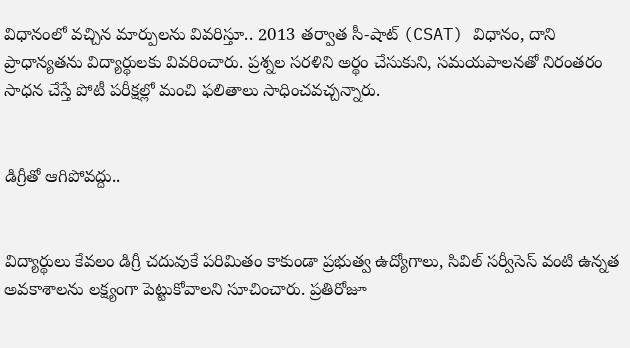విధానంలో వచ్చిన మార్పులను వివరిస్తూ.. 2013 తర్వాత సీ-షాట్‌ (CSAT) విధానం, దాని ప్రాధాన్యతను విద్యార్థులకు వివరించారు. ప్రశ్నల సరళిని అర్థం చేసుకుని, సమయపాలనతో నిరంతరం సాధన చేస్తే పోటీ పరీక్షల్లో మంచి ఫలితాలు సాధించవచ్చన్నారు.


డిగ్రీతో ఆగిపోవద్దు..


విద్యార్థులు కేవలం డిగ్రీ చదువుకే పరిమితం కాకుండా ప్రభుత్వ ఉద్యోగాలు, సివిల్‌ సర్వీసెస్‌ వంటి ఉన్నత అవకాశాలను లక్ష్యంగా పెట్టుకోవాలని సూచించారు. ప్రతిరోజూ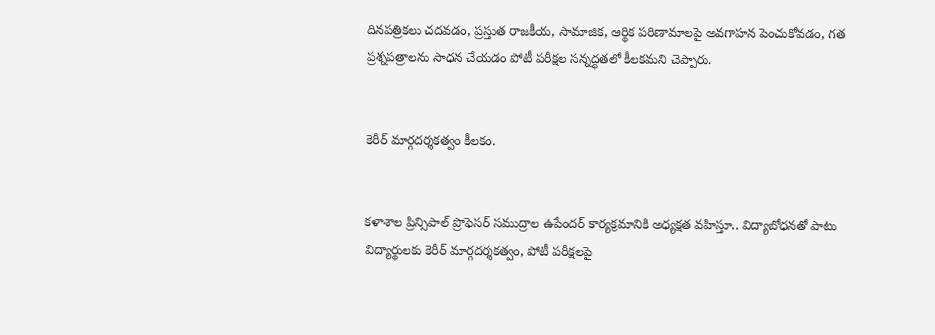దినపత్రికలు చదవడం, ప్రస్తుత రాజకీయ, సామాజిక, ఆర్థిక పరిణామాలపై అవగాహన పెంచుకోవడం, గత ప్రశ్నపత్రాలను సాధన చేయడం పోటీ పరీక్షల సన్నద్ధతలో కీలకమని చెప్పారు.


కెరీర్‌ మార్గదర్శకత్వం కీలకం.


కళాశాల ప్రిన్సిపాల్‌ ప్రొఫెసర్‌ సముద్రాల ఉపేందర్ కార్యక్రమానికి అధ్యక్షత వహిస్తూ.. విద్యాబోధనతో పాటు విద్యార్థులకు కెరీర్‌ మార్గదర్శకత్వం, పోటీ పరీక్షలపై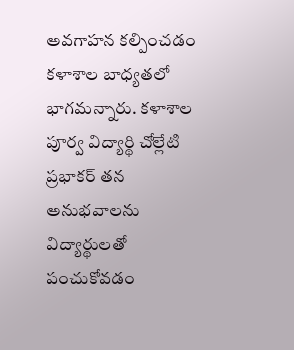అవగాహన కల్పించడం కళాశాల బాధ్యతలో భాగమన్నారు. కళాశాల పూర్వ విద్యార్థి చోల్లేటి ప్రభాకర్‌ తన అనుభవాలను విద్యార్థులతో పంచుకోవడం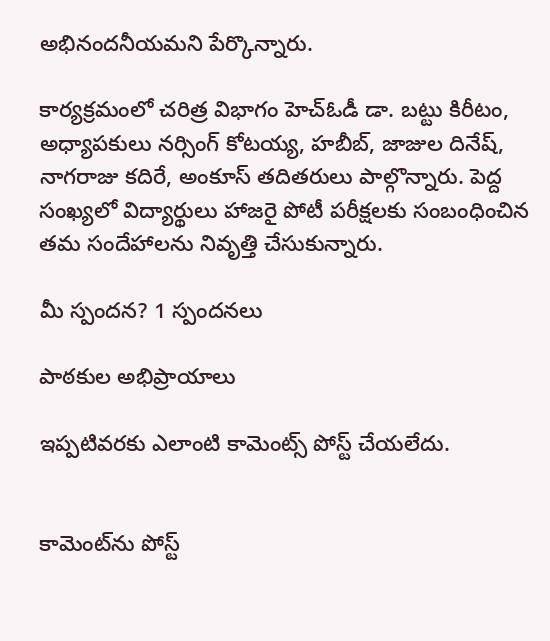అభినందనీయమని పేర్కొన్నారు.

కార్యక్రమంలో చరిత్ర విభాగం హెచ్‌ఓడీ డా. బట్టు కిరీటం, అధ్యాపకులు నర్సింగ్‌ కోటయ్య, హబీబ్‌, జాజుల దినేష్‌, నాగరాజు కదిరే, అంకూస్‌ తదితరులు పాల్గొన్నారు. పెద్ద సంఖ్యలో విద్యార్థులు హాజరై పోటీ పరీక్షలకు సంబంధించిన తమ సందేహాలను నివృత్తి చేసుకున్నారు.

మీ స్పందన? 1 స్పందనలు

పాఠకుల అభిప్రాయాలు

ఇప్పటివరకు ఎలాంటి కామెంట్స్ పోస్ట్ చేయలేదు.


కామెంట్‌ను పోస్ట్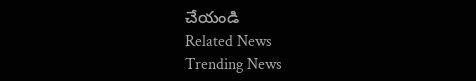చేయండి
Related News
Trending News